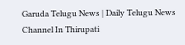Garuda Telugu News | Daily Telugu News Channel In Thirupati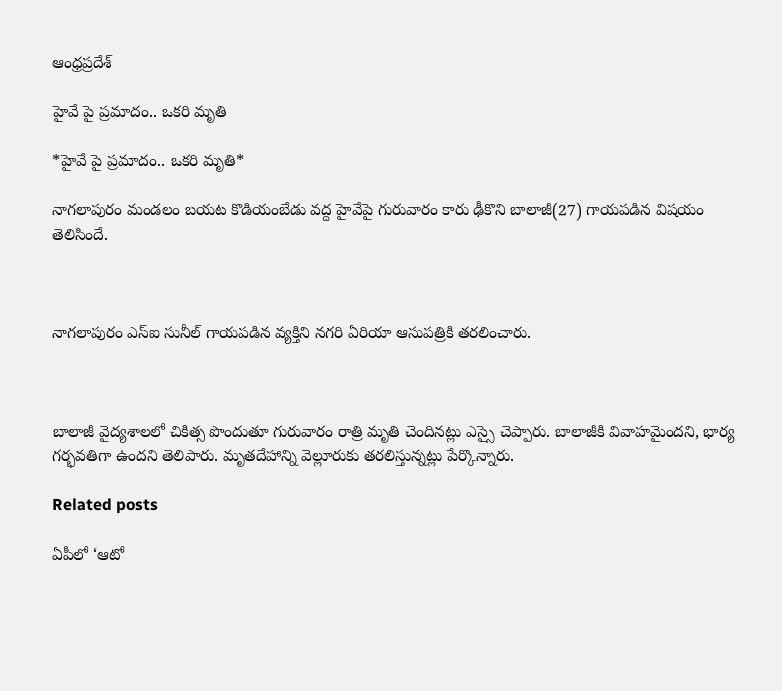ఆంధ్రప్రదేశ్

హైవే పై ప్రమాదం.. ఒకరి మృతి

*హైవే పై ప్రమాదం.. ఒకరి మృతి*

నాగలాపురం మండలం బయట కొడియంబేడు వద్ద హైవేపై గురువారం కారు ఢీకొని బాలాజీ(27) గాయపడిన విషయం తెలిసిందే.



నాగలాపురం ఎస్ఐ సునీల్ గాయపడిన వ్యక్తిని నగరి ఏరియా ఆసుపత్రికి తరలించారు.



బాలాజీ వైద్యశాలలో చికిత్స పొందుతూ గురువారం రాత్రి మృతి చెందినట్లు ఎస్సై చెప్పారు. బాలాజీకి వివాహమైందని, భార్య గర్భవతిగా ఉందని తెలిపారు. మృతదేహాన్ని వెల్లూరుకు తరలిస్తున్నట్లు పేర్కొన్నారు.

Related posts

ఏపీలో ‘ఆటో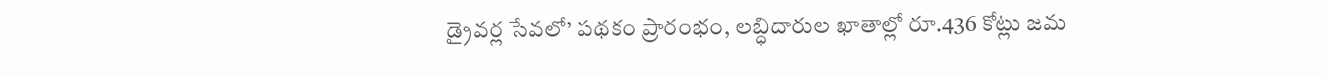డ్రైవర్ల సేవలో’ పథకం ప్రారంభం, లబ్ధిదారుల ఖాతాల్లో రూ.436 కోట్లు జమ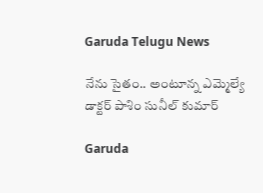Garuda Telugu News

నేను సైతం.. అంటూన్న ఎమ్మెల్యే డాక్టర్ పాశిం సునీల్ కుమార్

Garuda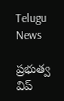Telugu News

ప్రభుత్వ విప్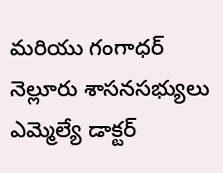మరియు గంగాధర్ నెల్లూరు శాసనసభ్యులు ఎమ్మెల్యే డాక్టర్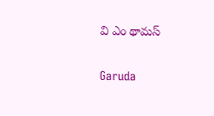వి ఎం థామస్

Garuda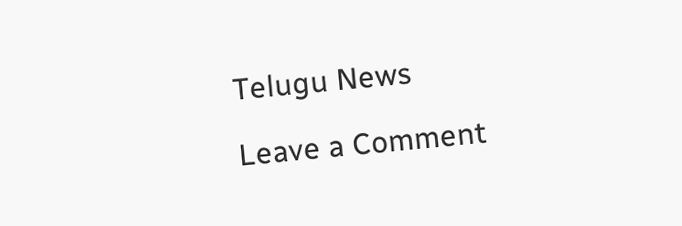Telugu News

Leave a Comment